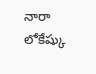నారా లోకేష్కు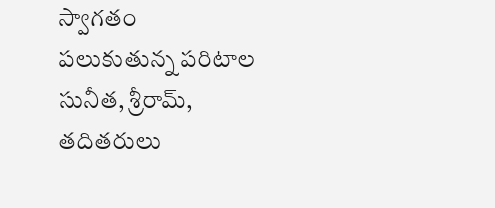స్వాగతం పలుకుతున్న పరిటాల సునీత, శ్రీరామ్, తదితరులు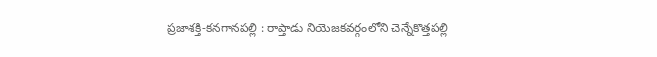ప్రజాశక్తి-కనగానపల్లి : రాప్తాడు నియెజకవర్గంలోని చెన్నేకొత్తపల్లి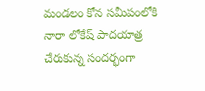మండలం కోన సమీపంలోకి నారా లోకేష్ పాదయాత్ర చేరుకున్న సందర్భంగా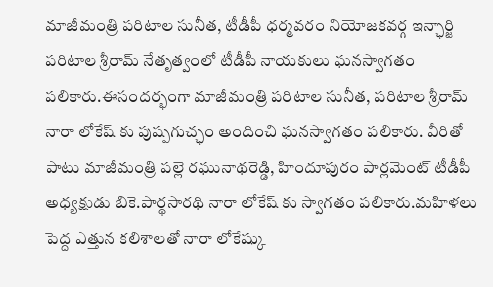మాజీమంత్రి పరిటాల సునీత, టీడీపీ ధర్మవరం నియోజకవర్గ ఇన్ఛార్జి పరిటాల శ్రీరామ్ నేతృత్వంలో టీడీపీ నాయకులు ఘనస్వాగతం పలికారు.ఈసందర్భంగా మాజీమంత్రి పరిటాల సునీత, పరిటాల శ్రీరామ్ నారా లోకేష్ కు పుష్పగుచ్ఛం అందించి ఘనస్వాగతం పలికారు. వీరితో పాటు మాజీమంత్రి పల్లె రఘునాథరెడ్డి, హిందూపురం పార్లమెంట్ టీడీపీ అధ్యక్షుడు బికె.పార్థసారథి నారా లోకేష్ కు స్వాగతం పలికారు.మహిళలు పెద్ద ఎత్తున కలిశాలతో నారా లోకేష్కు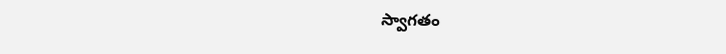స్వాగతం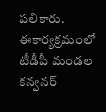పలికారు. ఈకార్యక్రమంలో టీడీపీ మండల కన్వనర్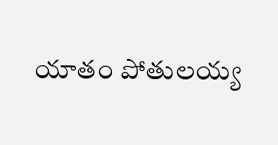యాతం పోతులయ్య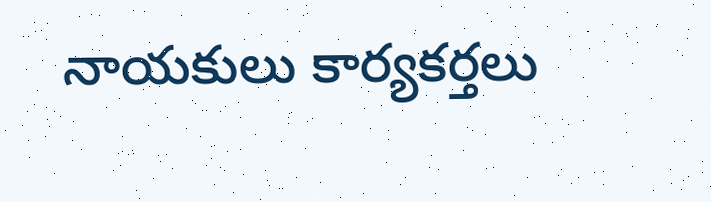నాయకులు కార్యకర్తలు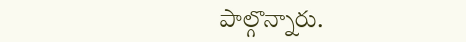పాల్గొన్నారు.